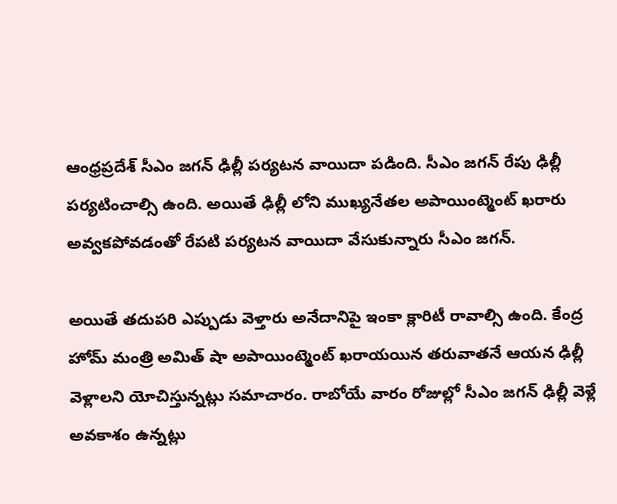ఆంధ్రప్రదేశ్ సీఎం జగన్ ఢిల్లీ పర్యటన వాయిదా పడింది. సీఎం జగన్ రేపు ఢిల్లీ పర్యటించాల్సి ఉంది. అయితే ఢిల్లీ లోని ముఖ్యనేతల అపాయింట్మెంట్ ఖరారు అవ్వకపోవడంతో రేపటి పర్యటన వాయిదా వేసుకున్నారు సీఎం జగన్.

అయితే తదుపరి ఎప్పుడు వెళ్తారు అనేదానిపై ఇంకా క్లారిటీ రావాల్సి ఉంది. కేంద్ర హోమ్ మంత్రి అమిత్ షా అపాయింట్మెంట్ ఖరాయయిన తరువాతనే ఆయన ఢిల్లీ వెళ్లాలని యోచిస్తున్నట్లు సమాచారం. రాబోయే వారం రోజుల్లో సీఎం జగన్ ఢిల్లీ వెళ్లే అవకాశం ఉన్నట్లు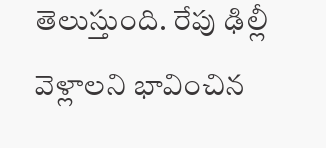తెలుస్తుంది. రేపు ఢిల్లీ వెళ్లాలని భావించిన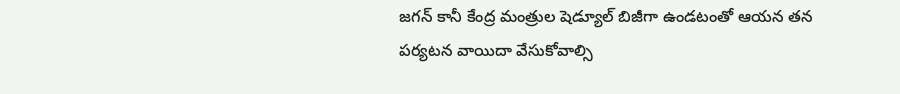జగన్ కానీ కేంద్ర మంత్రుల షెడ్యూల్ బిజీగా ఉండటంతో ఆయన తన పర్యటన వాయిదా వేసుకోవాల్సి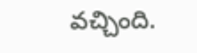వచ్చింది.